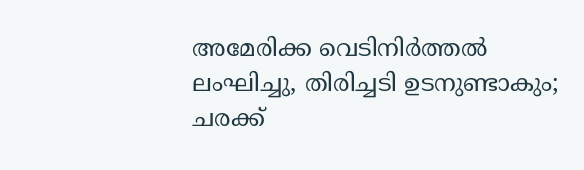അമേരിക്ക വെടിനിർത്തൽ ലംഘിച്ചു, തിരിച്ചടി ഉടനുണ്ടാകും; ചരക്ക്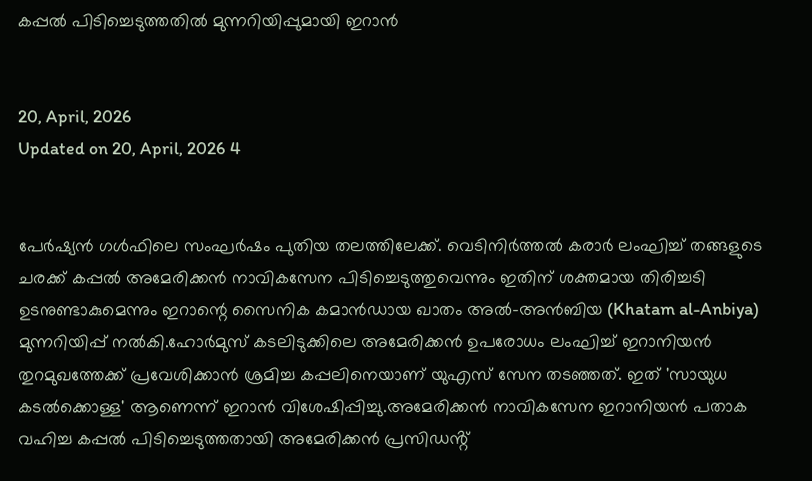കപ്പൽ പിടിച്ചെടുത്തതിൽ മുന്നറിയിപ്പുമായി ഇറാൻ


20, April, 2026
Updated on 20, April, 2026 4


പേർഷ്യൻ ഗൾഫിലെ സംഘർഷം പുതിയ തലത്തിലേക്ക്. വെടിനിർത്തൽ കരാർ ലംഘിച്ച് തങ്ങളുടെ ചരക്ക് കപ്പൽ അമേരിക്കൻ നാവികസേന പിടിച്ചെടുത്തുവെന്നും ഇതിന് ശക്തമായ തിരിച്ചടി ഉടനുണ്ടാകുമെന്നും ഇറാന്റെ സൈനിക കമാൻഡായ ഖാതം അൽ-അൻബിയ (Khatam al-Anbiya) മുന്നറിയിപ്പ് നൽകി.ഹോർമുസ് കടലിടുക്കിലെ അമേരിക്കൻ ഉപരോധം ലംഘിച്ച് ഇറാനിയൻ തുറമുഖത്തേക്ക് പ്രവേശിക്കാൻ ശ്രമിച്ച കപ്പലിനെയാണ് യുഎസ് സേന തടഞ്ഞത്. ഇത് 'സായുധ കടൽക്കൊള്ള' ആണെന്ന് ഇറാൻ വിശേഷിപ്പിച്ചു.അമേരിക്കൻ നാവികസേന ഇറാനിയൻ പതാക വഹിച്ച കപ്പൽ പിടിച്ചെടുത്തതായി അമേരിക്കൻ പ്രസിഡൻ്റ്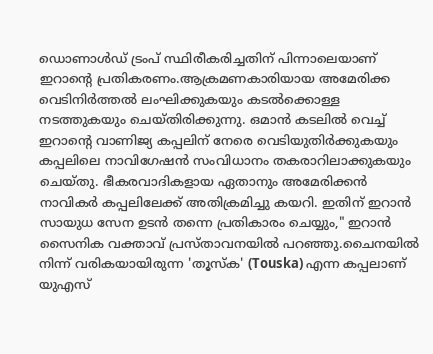ഡൊണാൾഡ് ട്രംപ് സ്ഥിരീകരിച്ചതിന് പിന്നാലെയാണ് ഇറാന്റെ പ്രതികരണം.ആക്രമണകാരിയായ അമേരിക്ക വെടിനിർത്തൽ ലംഘിക്കുകയും കടൽക്കൊള്ള നടത്തുകയും ചെയ്തിരിക്കുന്നു. ഒമാൻ കടലിൽ വെച്ച് ഇറാന്റെ വാണിജ്യ കപ്പലിന് നേരെ വെടിയുതിർക്കുകയും കപ്പലിലെ നാവിഗേഷൻ സംവിധാനം തകരാറിലാക്കുകയും ചെയ്തു. ഭീകരവാദികളായ ഏതാനും അമേരിക്കൻ നാവികർ കപ്പലിലേക്ക് അതിക്രമിച്ചു കയറി. ഇതിന് ഇറാൻ സായുധ സേന ഉടൻ തന്നെ പ്രതികാരം ചെയ്യും," ഇറാൻ സൈനിക വക്താവ് പ്രസ്താവനയിൽ പറഞ്ഞു.ചൈനയിൽ നിന്ന് വരികയായിരുന്ന 'തൂസ്ക' (Touska) എന്ന കപ്പലാണ് യുഎസ്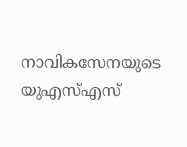നാവികസേനയുടെ യുഎസ്എസ്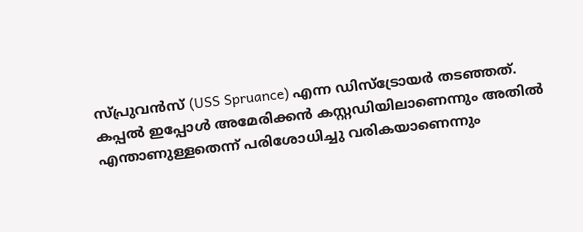സ്പ്രുവൻസ് (USS Spruance) എന്ന ഡിസ്ട്രോയർ തടഞ്ഞത്. കപ്പൽ ഇപ്പോൾ അമേരിക്കൻ കസ്റ്റഡിയിലാണെന്നും അതിൽ എന്താണുള്ളതെന്ന് പരിശോധിച്ചു വരികയാണെന്നും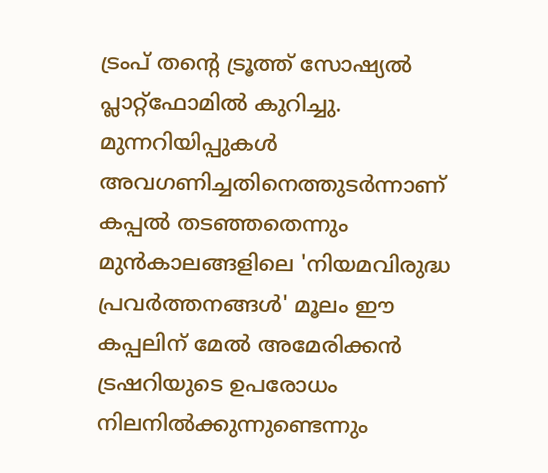ട്രംപ് തന്റെ ട്രൂത്ത് സോഷ്യൽ പ്ലാറ്റ്‌ഫോമിൽ കുറിച്ചു. മുന്നറിയിപ്പുകൾ അവഗണിച്ചതിനെത്തുടർന്നാണ് കപ്പൽ തടഞ്ഞതെന്നും മുൻകാലങ്ങളിലെ 'നിയമവിരുദ്ധ പ്രവർത്തനങ്ങൾ' മൂലം ഈ കപ്പലിന് മേൽ അമേരിക്കൻ ട്രഷറിയുടെ ഉപരോധം നിലനിൽക്കുന്നുണ്ടെന്നും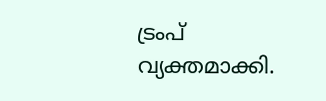ട്രംപ് വ്യക്തമാക്കി.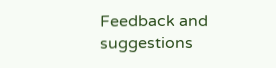Feedback and suggestions